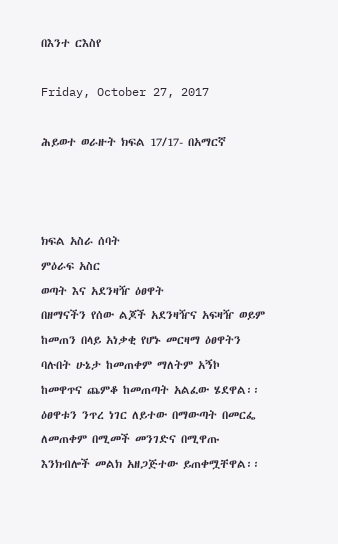በእንተ ርእስየ

Friday, October 27, 2017

ሕይወተ ወራዙት ክፍል 17/17- በአማርኛ



ክፍል አስራ ሰባት
ምዕራፍ አስር
ወጣት እና አደንዛዥ ዕፀዋት
በዘማናችን የሰው ልጆች አደንዛዥና አፍዛዥ ወይም ከመጠን በላይ አነቃቂ የሆኑ መርዛማ ዕፀዋትን ባሉበት ሁኔታ ከመጠቀም ማለትም አኝኮ ከመዋጥና ጨምቆ ከመጠጣት አልፈው ሄደዋል፡፡ ዕፀዋቱን ንጥረ ነገር ለይተው በማውጣት በመርፌ ለመጠቀም በሚመች መንገድና በሚዋጡ እንክብሎች መልክ አዘጋጅተው ይጠቀሟቸዋል፡፡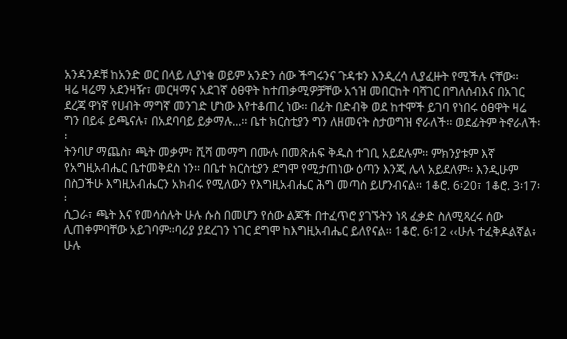አንዳንዶቹ ከአንድ ወር በላይ ሊያነቁ ወይም አንድን ሰው ችግሩንና ጉዳቱን እንዲረሳ ሊያፈዙት የሚችሉ ናቸው፡፡
ዛሬ ዛሬማ አደንዛዥ፣ መርዛማና አደገኛ ዕፀዋት ከተጠቃሚዎቻቸው አኀዝ መበርከት ባሻገር በግለሰብእና በአገር ደረጃ ዋነኛ የሀብት ማግኛ መንገድ ሆነው እየተቆጠረ ነው፡፡ በፊት በድብቅ ወደ ከተሞች ይገባ የነበሩ ዕፀዋት ዛሬ ግን በይፋ ይጫናሉ፣ በአደባባይ ይቃማሉ...፡፡ ቤተ ክርስቲያን ግን ለዘመናት ስታወግዝ ኖራለች፡፡ ወደፊትም ትኖራለች፡፡
ትንባሆ ማጨስ፣ ጫት መቃም፣ ሺሻ መማግ በሙሉ በመጽሐፍ ቅዱስ ተገቢ አይደሉም፡፡ ምክንያቱም እኛ የአግዚአብሔር ቤተመቅደስ ነን፡፡ በቤተ ክርስቲያን ደግሞ የሚታጠነው ዕጣን እንጂ ሌላ አይደለም፡፡ እንዲሁም በስጋችሁ እግዚአብሔርን አክብሩ የሚለውን የእግዚአብሔር ሕግ መጣስ ይሆንብናል፡፡ 1ቆሮ. 6፡20፣ 1ቆሮ. 3፡17፡፡
ሲጋራ፣ ጫት እና የመሳሰሉት ሁሉ ሱስ በመሆን የሰው ልጆች በተፈጥሮ ያገኙትን ነጻ ፈቃድ ስለሚጻረሩ ሰው ሊጠቀምባቸው አይገባም፡፡ባሪያ ያደረገን ነገር ደግሞ ከእግዚአብሔር ይለየናል፡፡ 1ቆሮ. 6፡12 ‹‹ሁሉ ተፈቅዶልኛል፥ ሁሉ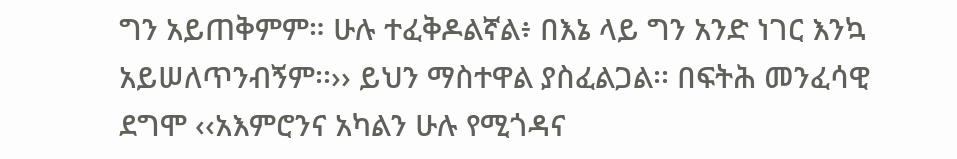ግን አይጠቅምም። ሁሉ ተፈቅዶልኛል፥ በእኔ ላይ ግን አንድ ነገር እንኳ አይሠለጥንብኝም፡፡›› ይህን ማስተዋል ያስፈልጋል፡፡ በፍትሕ መንፈሳዊ ደግሞ ‹‹አእምሮንና አካልን ሁሉ የሚጎዳና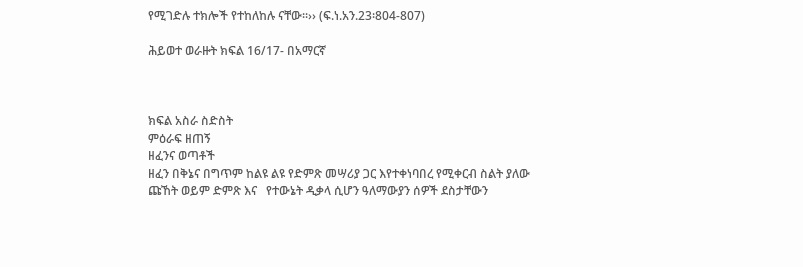የሚገድሉ ተክሎች የተከለከሉ ናቸው፡፡›› (ፍ.ነ.አን.23፡804-807)

ሕይወተ ወራዙት ክፍል 16/17- በአማርኛ



ክፍል አስራ ስድስት
ምዕራፍ ዘጠኝ
ዘፈንና ወጣቶች
ዘፈን በቅኔና በግጥም ከልዩ ልዩ የድምጽ መሣሪያ ጋር እየተቀነባበረ የሚቀርብ ስልት ያለው ጩኸት ወይም ድምጽ እና   የተውኔት ዲቃላ ሲሆን ዓለማውያን ሰዎች ደስታቸውን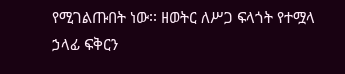የሚገልጡበት ነው፡፡ ዘወትር ለሥጋ ፍላጎት የተሟላ ኃላፊ ፍቅርን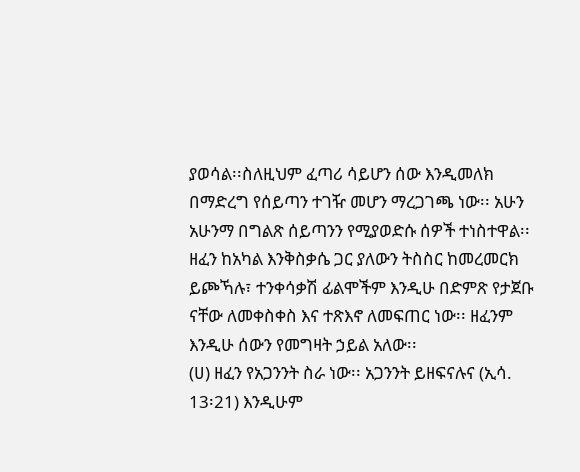ያወሳል፡፡ስለዚህም ፈጣሪ ሳይሆን ሰው እንዲመለክ በማድረግ የሰይጣን ተገዥ መሆን ማረጋገጫ ነው፡፡ አሁን አሁንማ በግልጽ ሰይጣንን የሚያወድሱ ሰዎች ተነስተዋል፡፡
ዘፈን ከአካል እንቅስቃሴ ጋር ያለውን ትስስር ከመረመርክ ይጮኻሉ፣ ተንቀሳቃሽ ፊልሞችም እንዲሁ በድምጽ የታጀቡ ናቸው ለመቀስቀስ እና ተጽእኖ ለመፍጠር ነው፡፡ ዘፈንም እንዲሁ ሰውን የመግዛት ኃይል አለው፡፡
(ሀ) ዘፈን የአጋንንት ስራ ነው፡፡ አጋንንት ይዘፍናሉና (ኢሳ. 13፡21) እንዲሁም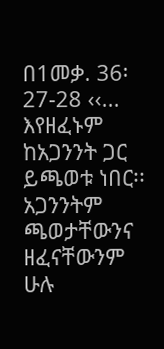በ1መቃ. 36፡27-28 ‹‹... እየዘፈኑም ከአጋንንት ጋር ይጫወቱ ነበር፡፡ አጋንንትም ጫወታቸውንና ዘፈናቸውንም ሁሉ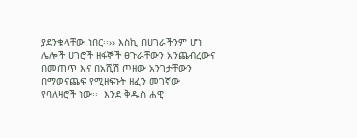ያደንቁላቸው ነበር፡፡›› እስኪ በሀገራችንም ሆነ ሌሎች ሀገሮች ዘፋኞች ፀጉራቸውን አንጨብረውና በመጠጥ እና በአሺሽ ጦዘው አንገታቸውን በማወናጨፍ የሚዘፍኑት ዘፈን መገኛው የባለዛሮች ነው፡፡  እንደ ቅዱስ ሐዊ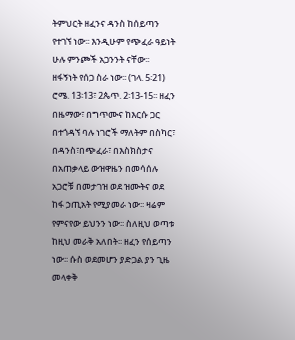ትምህርት ዘፈንና ዳንስ ከሰይጣን የተገኘ ነው፡፡ እንዲሁም የጭፈራ ዓይነት ሁሉ ምንጮች አጋንንት ናቸው፡፡
ዘፋኝነት የሰጋ ስራ ነው፡፡ (ገላ. 5፡21) ሮሜ. 13፡13፣ 2ጴጥ. 2፡13-15፡፡ ዘፈን በዜማው፣ በግጥሙና ከእርሱ ጋር በተጎዳኘ ባሉ ነገሮች ማለትም በስካር፣ በዳንስ፣በጭፈራ፣ በእስክስታና በአጠቃላይ ውዝዋዜን በመሳሰሉ አጋሮቹ በመታገዝ ወደ ዝሙትና ወደ ከፋ ኃጢአት የሚያመራ ነው፡፡ ዛሬም የምናየው ይህንን ነው፡፡ ስለዚህ ወጣቱ ከዚህ መራቅ አለበት፡፡ ዘፈን የሰይጣን ነው፡፡ ሱስ ወደመሆን ያድጋል ያን ጊዜ መላቀቅ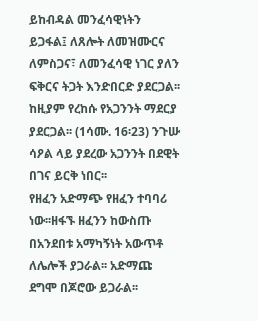ይከብዳል መንፈሳዊነትን ይጋፋል፤ ለጸሎት ለመዝሙርና ለምስጋና፣ ለመንፈሳዊ ነገር ያለን ፍቅርና ትጋት እንድበርድ ያደርጋል፡፡ ከዚያም የረከሱ የአጋንንት ማደርያ ያደርጋል፡፡ (1ሳሙ. 16፡23) ንጉሡ ሳዖል ላይ ያደረው አጋንንት በደዊት በገና ይርቅ ነበር፡፡
የዘፈን አድማጭ የዘፈን ተባባሪ ነው፡፡ዘፋኙ ዘፈንን ከውስጡ በአንደበቱ አማካኝነት አውጥቶ ለሌሎች ያጋራል፡፡ አድማጩ ደግሞ በጆሮው ይጋራል፡፡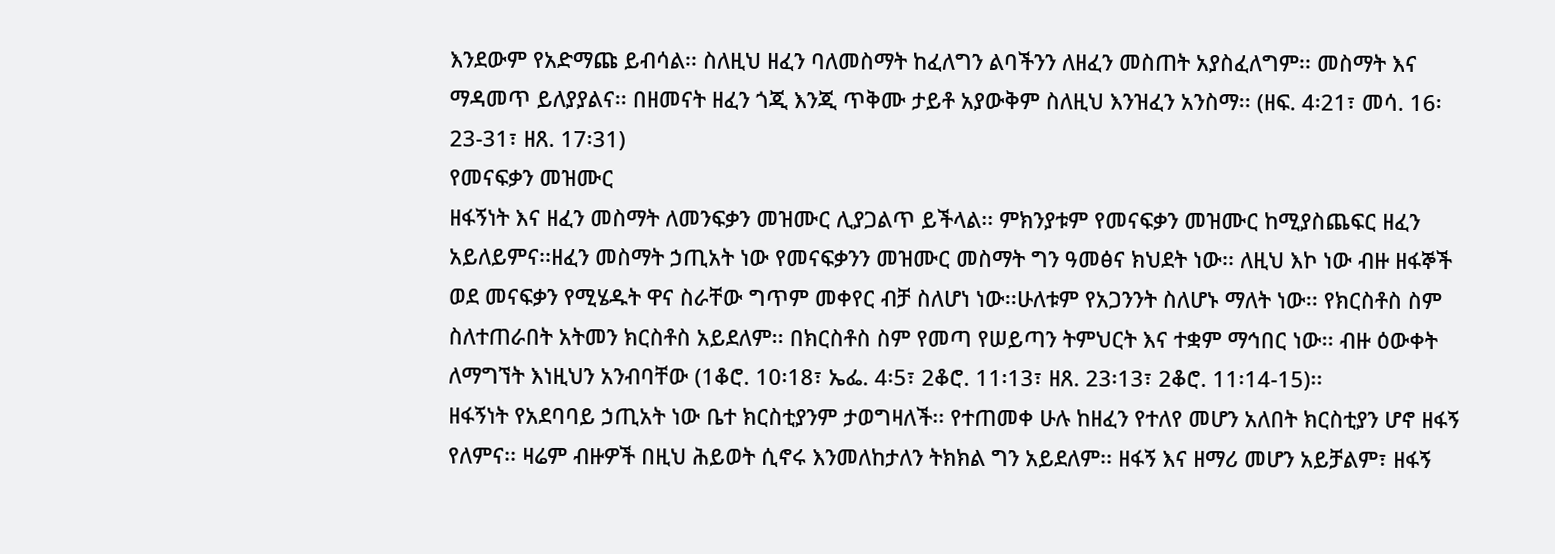እንደውም የአድማጩ ይብሳል፡፡ ስለዚህ ዘፈን ባለመስማት ከፈለግን ልባችንን ለዘፈን መስጠት አያስፈለግም፡፡ መስማት እና ማዳመጥ ይለያያልና፡፡ በዘመናት ዘፈን ጎጂ እንጂ ጥቅሙ ታይቶ አያውቅም ስለዚህ እንዝፈን አንስማ፡፡ (ዘፍ. 4፡21፣ መሳ. 16፡23-31፣ ዘጸ. 17፡31)
የመናፍቃን መዝሙር
ዘፋኝነት እና ዘፈን መስማት ለመንፍቃን መዝሙር ሊያጋልጥ ይችላል፡፡ ምክንያቱም የመናፍቃን መዝሙር ከሚያስጨፍር ዘፈን አይለይምና፡፡ዘፈን መስማት ኃጢአት ነው የመናፍቃንን መዝሙር መስማት ግን ዓመፅና ክህደት ነው፡፡ ለዚህ እኮ ነው ብዙ ዘፋኞች ወደ መናፍቃን የሚሄዱት ዋና ስራቸው ግጥም መቀየር ብቻ ስለሆነ ነው፡፡ሁለቱም የአጋንንት ስለሆኑ ማለት ነው፡፡ የክርስቶስ ስም ስለተጠራበት አትመን ክርስቶስ አይደለም፡፡ በክርስቶስ ስም የመጣ የሠይጣን ትምህርት እና ተቋም ማኅበር ነው፡፡ ብዙ ዕውቀት ለማግኘት እነዚህን አንብባቸው (1ቆሮ. 10፡18፣ ኤፌ. 4፡5፣ 2ቆሮ. 11፡13፣ ዘጸ. 23፡13፣ 2ቆሮ. 11፡14-15)፡፡
ዘፋኝነት የአደባባይ ኃጢአት ነው ቤተ ክርስቲያንም ታወግዛለች፡፡ የተጠመቀ ሁሉ ከዘፈን የተለየ መሆን አለበት ክርስቲያን ሆኖ ዘፋኝ የለምና፡፡ ዛሬም ብዙዎች በዚህ ሕይወት ሲኖሩ እንመለከታለን ትክክል ግን አይደለም፡፡ ዘፋኝ እና ዘማሪ መሆን አይቻልም፣ ዘፋኝ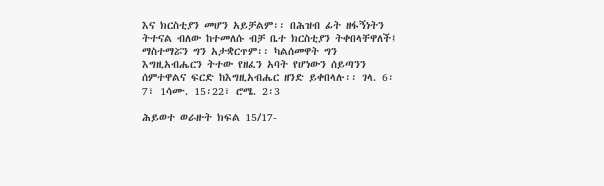እና ክርስቲያን መሆን አይቻልም፡፡ በሕዝብ ፊት ዘፋኝነትን ትተናል ብለው ከተመለሱ ብቻ ቤተ ክርስቲያን ትቀበላቸዋለች፤ ማስተማሯን ግን አታቋርጥም፡፡ ካልሰመዋት ግን እግዚአብሔርን ትተው የዘፈን አባት የሆነውን ሰይጣንን ሰምተዋልና ፍርድ ከእግዚአብሔር ዘንድ ይቀበላሉ፡፡ ገላ. 6፡7፣ 1ሳሙ. 15፡22፣ ሮሜ. 2፡3

ሕይወተ ወራዙት ክፍል 15/17-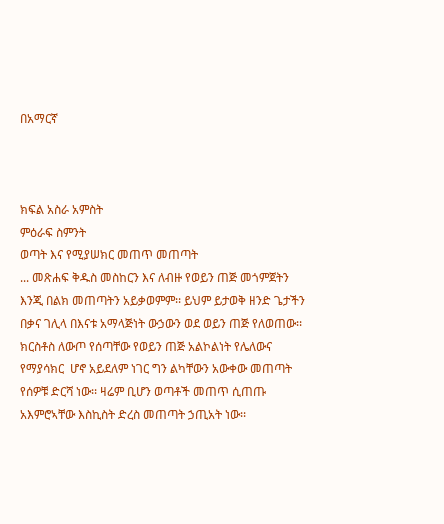በአማርኛ



ክፍል አስራ አምስት
ምዕራፍ ስምንት
ወጣት እና የሚያሠክር መጠጥ መጠጣት
... መጽሐፍ ቅዱስ መስከርን እና ለብዙ የወይን ጠጅ መጎምጀትን እንጂ በልክ መጠጣትን አይቃወምም፡፡ ይህም ይታወቅ ዘንድ ጌታችን በቃና ገሊላ በእናቱ አማላጅነት ውኃውን ወደ ወይን ጠጅ የለወጠው፡፡ክርስቶስ ለውጦ የሰጣቸው የወይን ጠጅ አልኮልነት የሌለውና የማያሳክር  ሆኖ አይደለም ነገር ግን ልካቸውን አውቀው መጠጣት የሰዎቹ ድርሻ ነው፡፡ ዛሬም ቢሆን ወጣቶች መጠጥ ሲጠጡ አእምሮኣቸው እስኪስት ድረስ መጠጣት ኃጢአት ነው፡፡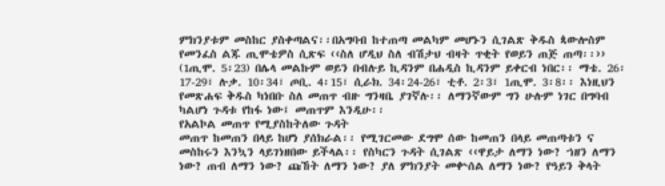ምክንያቱም መስከር ያስቀጣልና፡፡በአግባብ ከተጠጣ መልካም መሆኑን ሲገልጽ ቅዱስ ጳውሎስም የመንፈስ ልጁ ጢሞቴዎስ ሲጽፍ ‹‹ስለ ሆዲህ ስለ ብሽታህ ብዛት ጥቂት የወይን ጠጅ ጠጣ፡፡›› (1ጢሞ. 5፡23) በሌላ መልኩም ወይን በብሉይ ኪዳንም በሐዲስ ኪዳንም ይቀርብ ነበር፡፡ ማቴ. 26፡17-29፣ ሉቃ. 10፡34፣ ጦቢ. 4፡15፣ ሲራክ. 34፡24-26፣ ቲቶ. 2፡3፣ 1ጢሞ. 3፡8፡፡ እነዚህን የመጽሐፍ ቅዱስ ካነበቡ ስለ መጠጥ ብዙ ግንዛቤ ያገኛሉ፡፡ ለማንኛውም ግን ሁሉም ነገር በግባብ ካልሆነ ጉዳቱ የከፋ ነው፤ መጠጥም እንዲሁ፡፡
የአልኮል መጠጥ የሚያስከትለው ጉዳት
መጠጥ ከመጠን በላይ ከሆነ ያሰክራል፡፡ የሚገርመው ደግሞ ሰው ከመጠን በላይ መጠጣቱን ና መስከሩን እንኳን ላይገነዘበው ይችላል፡፡ የስካርን ጉዳት ሲገልጽ ‹‹ዋይታ ለማን ነው? ኀዘን ለማን ነው? ጠብ ለማን ነው? ጩኸት ለማን ነው? ያለ ምክንያት መቍሰል ለማን ነው? የዓይን ቅላት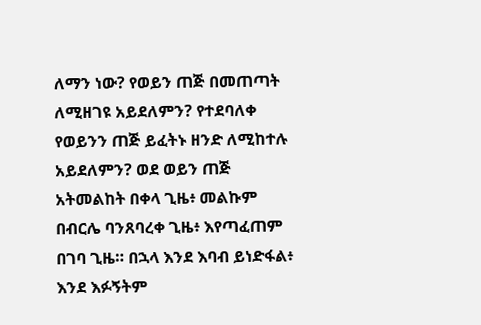ለማን ነው? የወይን ጠጅ በመጠጣት ለሚዘገዩ አይደለምን? የተደባለቀ የወይንን ጠጅ ይፈትኑ ዘንድ ለሚከተሉ አይደለምን? ወደ ወይን ጠጅ አትመልከት በቀላ ጊዜ፥ መልኩም በብርሌ ባንጸባረቀ ጊዜ፥ እየጣፈጠም በገባ ጊዜ። በኋላ እንደ እባብ ይነድፋል፥ እንደ እፉኝትም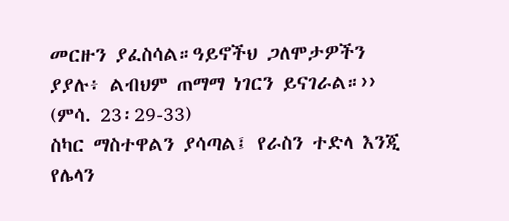መርዙን ያፈስሳል።ዓይኖችህ ጋለሞታዎችን ያያሉ፥ ልብህም ጠማማ ነገርን ይናገራል።›› (ምሳ. 23፡29-33)
ስካር ማስተዋልን ያሳጣል፤ የራስን ተድላ እንጂ የሌላን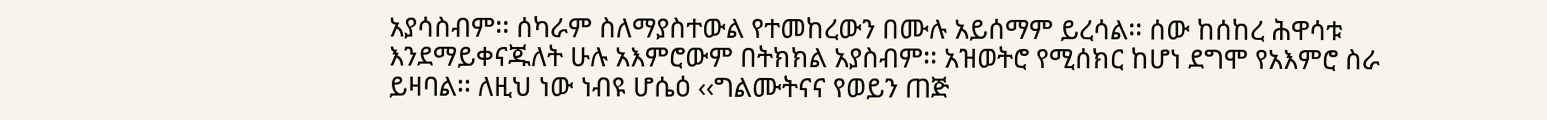አያሳስብም፡፡ ሰካራም ስለማያስተውል የተመከረውን በሙሉ አይሰማም ይረሳል፡፡ ሰው ከሰከረ ሕዋሳቱ እንደማይቀናጁለት ሁሉ አእምሮውም በትክክል አያስብም፡፡ አዝወትሮ የሚሰክር ከሆነ ደግሞ የአእምሮ ስራ ይዛባል፡፡ ለዚህ ነው ነብዩ ሆሴዕ ‹‹ግልሙትናና የወይን ጠጅ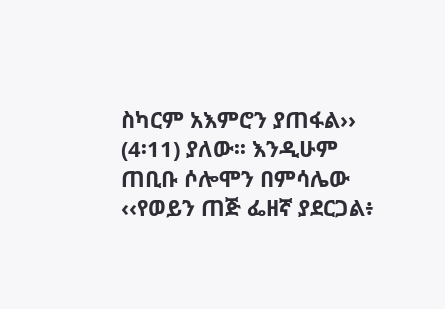ስካርም አእምሮን ያጠፋል›› (4፡11) ያለው፡፡ እንዲሁም ጠቢቡ ሶሎሞን በምሳሌው ‹‹የወይን ጠጅ ፌዘኛ ያደርጋል፥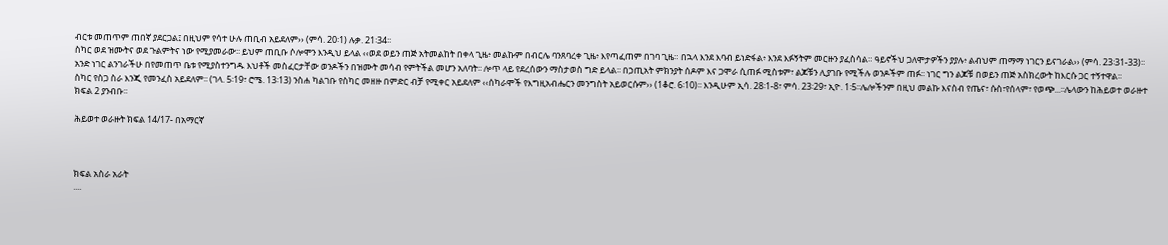ብርቱ መጠጥም ጠበኛ ያደርጋል፤ በዚህም የሳተ ሁሉ ጠቢብ አይደለም›› (ምሳ. 20፡1) ሉቃ. 21፡34፡፡
ስካር ወደ ዝሙትና ወደ ጉልምትና ነው የሚያመራው፡፡ ይህም ጠቢቡ ሶሎሞን እንዲህ ይላል ‹‹ወደ ወይን ጠጅ አትመልከት በቀላ ጊዜ፥ መልኩም በብርሌ ባንጸባረቀ ጊዜ፥ እየጣፈጠም በገባ ጊዜ። በኋላ እንደ እባብ ይነድፋል፥ እንደ እፉኝትም መርዙን ያፈስሳል። ዓይኖችህ ጋለሞታዎችን ያያሉ፥ ልብህም ጠማማ ነገርን ይናገራል›› (ምሳ. 23፡31-33)፡፡ አንድ ነገር ልንገራችሁ በየመጠጥ ቤቱ የሚያስተንግዱ እህቶች መስፈርታቸው ወንዶችን በዝሙት መሳብ የምትችል መሆን አለባት፡፡ ሎጥ ላይ የደረሰውን ማስታወስ ግድ ይላል፡፡ በኃጢአት ምክንያት ሰዶም እና ጋሞራ ሲጠፉ ሚስቱም፣ ልጆቹን ሊያገቡ የሚችሉ ወንዶችም ጠፉ፡፡ ነገር ግን ልጆቹ በወይን ጠጅ አስክረውት ከእርሱ ጋር ተኝተዋል፡፡
ስካር የስጋ ስራ እንጂ የመንፈስ አይደለም፡፡ (ገላ. 5፡19፣ ሮሜ. 13፡13) ንስሐ ካልገቡ የስካር መዘዙ በምድር ብቻ የሚቀር አይደለም ‹‹ሰካራሞች የእግዚአብሔርን መንግስት አይወርሱም›› (1ቆሮ. 6፡10)፡፡ እንዲሁም ኢሳ. 28፡1-8፣ ምሳ. 23፡29፣ ኢዮ. 1፡5፡፡ሌሎችንም በዚህ መልኩ እናስብ የጤና፣ ሱስ፣የሰላም፣ የወጭ...፡፡ሌላውን ከሕይወተ ወራዙተ ክፍል 2 ያንብቡ፡፡

ሕይወተ ወራዙት ክፍል 14/17- በአማርኛ



ክፍል አስራ አራት
....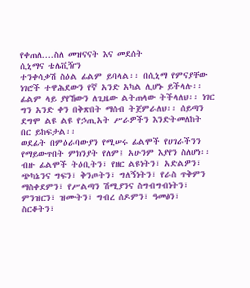የቀጠለ....ስለ መዝናናት እና መደሰት
ሲኒማና ቴሌቪዥን
ተንቀሳቃሽ ስዕል ፊልም ይባላል፡፡ በሲኒማ የምናያቸው ነገሮች ተዋሕደውን የኛ አንድ አካል ሊሆኑ ይችላሉ፡፡ ፊልም ላይ ያየኸውን ለጊዜው ልትጠላው ትችላለህ፡፡ ነገር ግን አንድ ቀን በቅጽበት ማሰብ ትጀምራለህ፡፡ ሰይጣን ደግሞ ልዩ ልዩ የኃጢአት ሥራዎችን እንድትመለከት በር ይከፍታል፡፡
ወደፊት በምዕራባውያን የሚሠሩ ፊልሞች የሀገራችንን የማይውጥበት ምክንያት የለም፤ አሁንም እያየን ስለሆነ፡፡ ብዙ ፊልሞች ትዕቢትን፣ የዘር ልዩነትን፣ አድልዎን፣ ጭካኔንና ግፍን፣ ቅንጦትን፣ ግለኝነትን፣ የራስ ጥቅምን ማስቀደምን፣ የሥልጣን ሽሚያንና ስግብግብነትን፣ ምንዝርን፣ ዝሙትን፣ ግብረ ሰዶምን፣ ዓመፅን፣ ስርቆትን፣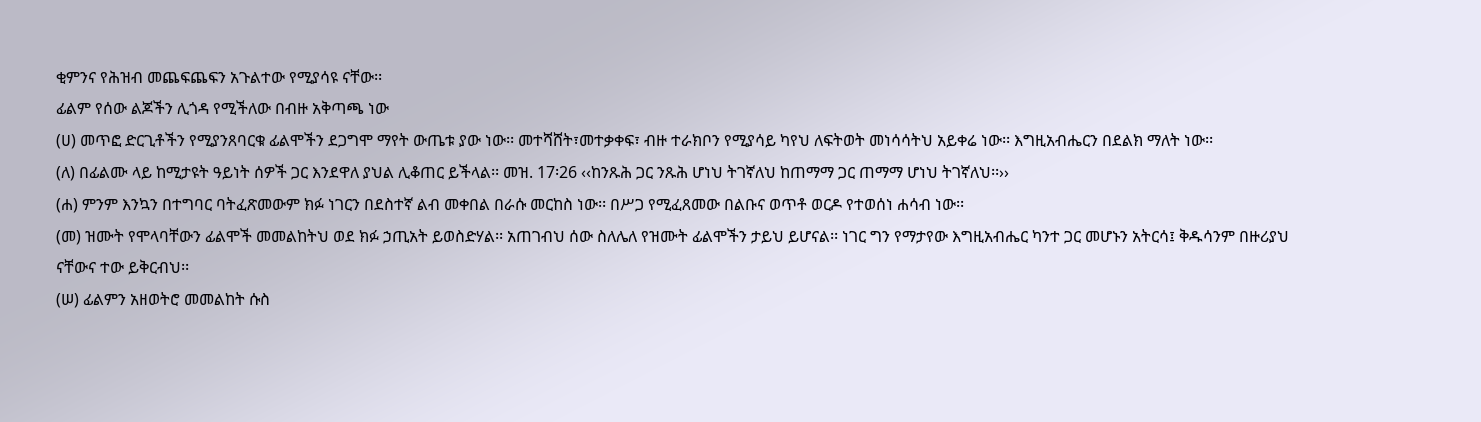ቂምንና የሕዝብ መጨፍጨፍን አጉልተው የሚያሳዩ ናቸው፡፡
ፊልም የሰው ልጆችን ሊጎዳ የሚችለው በብዙ አቅጣጫ ነው
(ሀ) መጥፎ ድርጊቶችን የሚያንጸባርቁ ፊልሞችን ደጋግሞ ማየት ውጤቱ ያው ነው፡፡ መተሻሸት፣መተቃቀፍ፣ ብዙ ተራክቦን የሚያሳይ ካየህ ለፍትወት መነሳሳትህ አይቀሬ ነው፡፡ እግዚአብሔርን በደልክ ማለት ነው፡፡
(ለ) በፊልሙ ላይ ከሚታዩት ዓይነት ሰዎች ጋር እንደዋለ ያህል ሊቆጠር ይችላል፡፡ መዝ. 17፡26 ‹‹ከንጹሕ ጋር ንጹሕ ሆነህ ትገኛለህ ከጠማማ ጋር ጠማማ ሆነህ ትገኛለህ፡፡››
(ሐ) ምንም እንኳን በተግባር ባትፈጽመውም ክፉ ነገርን በደስተኛ ልብ መቀበል በራሱ መርከስ ነው፡፡ በሥጋ የሚፈጸመው በልቡና ወጥቶ ወርዶ የተወሰነ ሐሳብ ነው፡፡
(መ) ዝሙት የሞላባቸውን ፊልሞች መመልከትህ ወደ ክፉ ኃጢአት ይወስድሃል፡፡ አጠገብህ ሰው ስለሌለ የዝሙት ፊልሞችን ታይህ ይሆናል፡፡ ነገር ግን የማታየው እግዚአብሔር ካንተ ጋር መሆኑን አትርሳ፤ ቅዱሳንም በዙሪያህ ናቸውና ተው ይቅርብህ፡፡
(ሠ) ፊልምን አዘወትሮ መመልከት ሱስ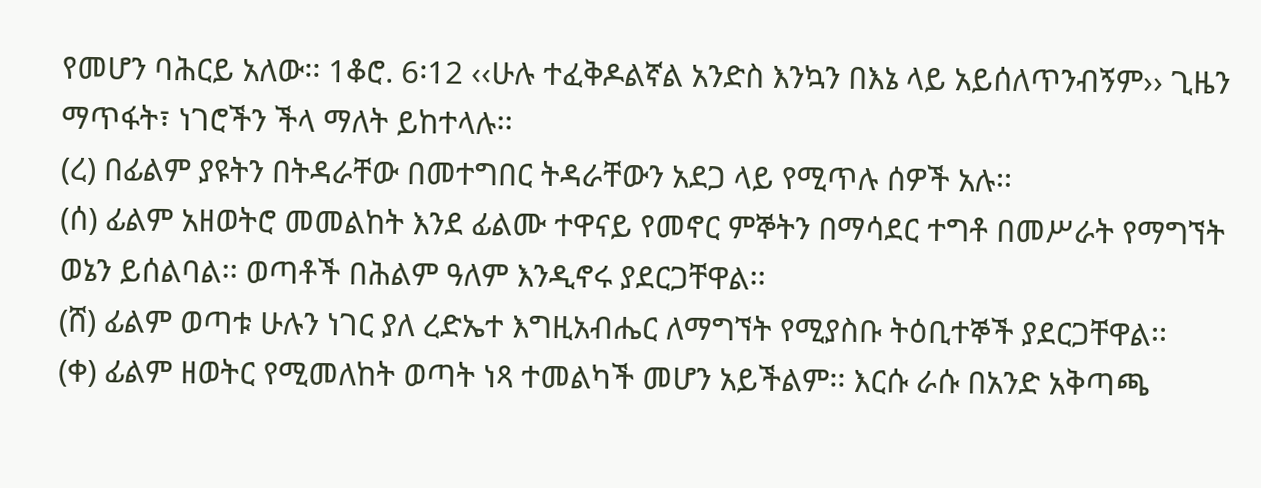የመሆን ባሕርይ አለው፡፡ 1ቆሮ. 6፡12 ‹‹ሁሉ ተፈቅዶልኛል አንድስ እንኳን በእኔ ላይ አይሰለጥንብኝም›› ጊዜን ማጥፋት፣ ነገሮችን ችላ ማለት ይከተላሉ፡፡
(ረ) በፊልም ያዩትን በትዳራቸው በመተግበር ትዳራቸውን አደጋ ላይ የሚጥሉ ሰዎች አሉ፡፡
(ሰ) ፊልም አዘወትሮ መመልከት እንደ ፊልሙ ተዋናይ የመኖር ምኞትን በማሳደር ተግቶ በመሥራት የማግኘት ወኔን ይሰልባል፡፡ ወጣቶች በሕልም ዓለም እንዲኖሩ ያደርጋቸዋል፡፡
(ሸ) ፊልም ወጣቱ ሁሉን ነገር ያለ ረድኤተ እግዚአብሔር ለማግኘት የሚያስቡ ትዕቢተኞች ያደርጋቸዋል፡፡
(ቀ) ፊልም ዘወትር የሚመለከት ወጣት ነጻ ተመልካች መሆን አይችልም፡፡ እርሱ ራሱ በአንድ አቅጣጫ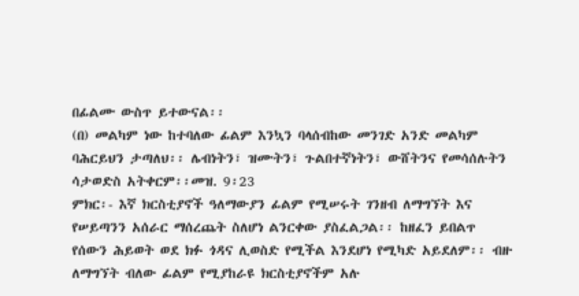በፊልሙ ውስጥ ይተውናል፡፡
(በ) መልካም ነው ከተባለው ፊልም እንኳን ባላሰብከው መንገድ አንድ መልካም ባሕርይህን ታጣለህ፡፡ ሌብነትን፣ ዝሙትን፣ ጉልበተኛነትን፣ ውሸትንና የመሳሰሉትን ሳታወድስ አትቀርም፡፡መዝ. 9፡23
ምክር፡- እኛ ክርስቲያኖች ዓለማውያን ፊልም የሚሠሩት ገንዘብ ለማግኘት እና የሠይጣንን አሰራር ማሰረጨት ስለሆነ ልንርቀው ያስፈልጋል፡፡ ከዘፈን ይበልጥ የሰውን ሕይወት ወደ ክፉ ጎዳና ሊወስድ የሚችል እንደሆነ የሚካድ አይደለም፡፡ ብዙ ለማግኘት ብለው ፊልም የሚያከራዩ ክርስቲያኖችም አሉ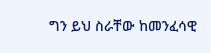ግን ይህ ስራቸው ከመንፈሳዊ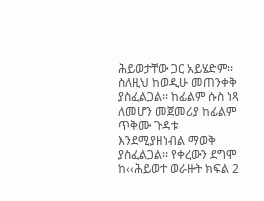ሕይወታቸው ጋር አይሄድም፡፡ ስለዚህ ከወዲሁ መጠንቀቅ ያስፈልጋል፡፡ ከፊልም ሱስ ነጻ ለመሆን መጀመሪያ ከፊልም ጥቅሙ ጉዳቱ እንደሚያዘነብል ማወቅ ያስፈልጋል፡፡ የቀረውን ደግሞ ከ‹‹ሕይወተ ወራዙት ክፍል 2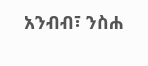አንብብ፣ ንስሐ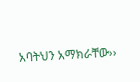አባትህን አማክራቸው››